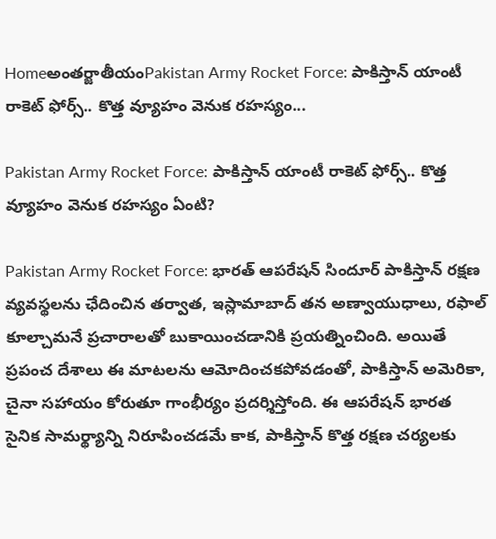Homeఅంతర్జాతీయంPakistan Army Rocket Force: పాకిస్తాన్‌ యాంటీ రాకెట్‌ ఫోర్స్‌.. కొత్త వ్యూహం వెనుక రహస్యం...

Pakistan Army Rocket Force: పాకిస్తాన్‌ యాంటీ రాకెట్‌ ఫోర్స్‌.. కొత్త వ్యూహం వెనుక రహస్యం ఏంటి?

Pakistan Army Rocket Force: భారత్‌ ఆపరేషన్‌ సిందూర్‌ పాకిస్తాన్‌ రక్షణ వ్యవస్థలను ఛేదించిన తర్వాత, ఇస్లామాబాద్‌ తన అణ్వాయుధాలు, రఫాల్‌ కూల్చామనే ప్రచారాలతో బుకాయించడానికి ప్రయత్నించింది. అయితే ప్రపంచ దేశాలు ఈ మాటలను ఆమోదించకపోవడంతో, పాకిస్తాన్‌ అమెరికా, చైనా సహాయం కోరుతూ గాంభీర్యం ప్రదర్శిస్తోంది. ఈ ఆపరేషన్‌ భారత సైనిక సామర్థ్యాన్ని నిరూపించడమే కాక, పాకిస్తాన్‌ కొత్త రక్షణ చర్యలకు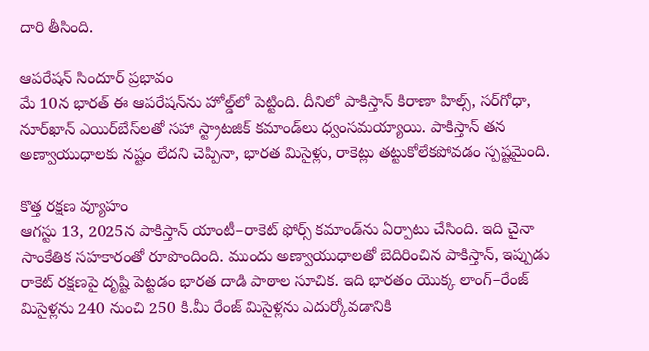దారి తీసింది.

ఆపరేషన్‌ సిందూర్‌ ప్రభావం
మే 10న భారత్‌ ఈ ఆపరేషన్‌ను హోల్డ్‌లో పెట్టింది. దీనిలో పాకిస్తాన్‌ కిరాణా హిల్స్, సర్‌గోధా, నూర్‌ఖాన్‌ ఎయిర్‌బేస్‌లతో సహా స్ట్రాటజిక్‌ కమాండ్‌లు ధ్వంసమయ్యాయి. పాకిస్తాన్‌ తన అణ్వాయుధాలకు నష్టం లేదని చెప్పినా, భారత మిసైళ్లు, రాకెట్లు తట్టుకోలేకపోవడం స్పష్టమైంది.

కొత్త రక్షణ వ్యూహం
ఆగస్టు 13, 2025న పాకిస్తాన్‌ యాంటీ–రాకెట్‌ ఫోర్స్‌ కమాండ్‌ను ఏర్పాటు చేసింది. ఇది చైనా సాంకేతిక సహకారంతో రూపొందింది. ముందు అణ్వాయుధాలతో బెదిరించిన పాకిస్తాన్, ఇప్పుడు రాకెట్‌ రక్షణపై దృష్టి పెట్టడం భారత దాడి పాఠాల సూచిక. ఇది భారతం యొక్క లాంగ్‌–రేంజ్‌ మిసైళ్లను 240 నుంచి 250 కి.మీ రేంజ్‌ మిసైళ్లను ఎదుర్కోవడానికి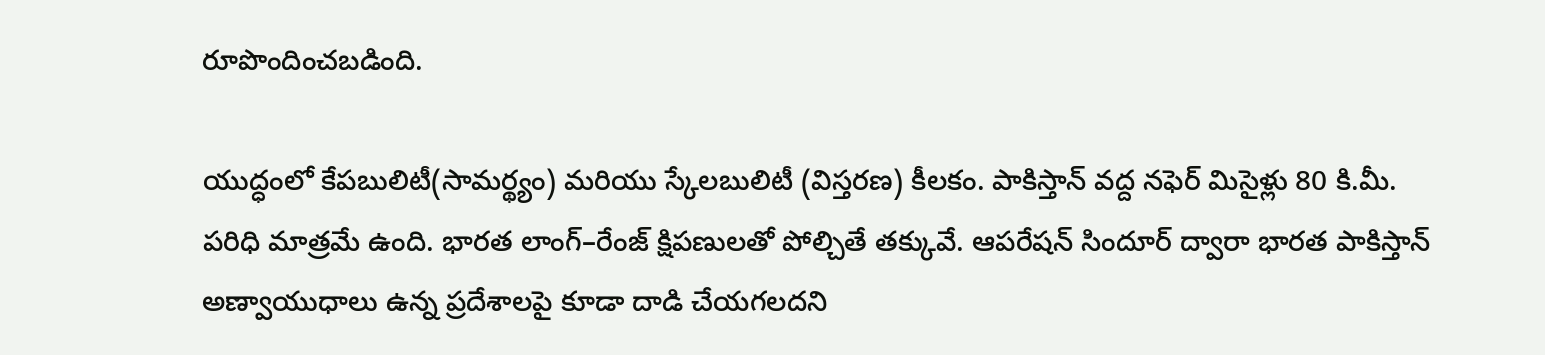రూపొందించబడింది.

యుద్ధంలో కేపబులిటీ(సామర్థ్యం) మరియు స్కేలబులిటీ (విస్తరణ) కీలకం. పాకిస్తాన్‌ వద్ద నఫెర్‌ మిసైళ్లు 80 కి.మీ. పరిధి మాత్రమే ఉంది. భారత లాంగ్‌–రేంజ్‌ క్షిపణులతో పోల్చితే తక్కువే. ఆపరేషన్‌ సిందూర్‌ ద్వారా భారత పాకిస్తాన్‌ అణ్వాయుధాలు ఉన్న ప్రదేశాలపై కూడా దాడి చేయగలదని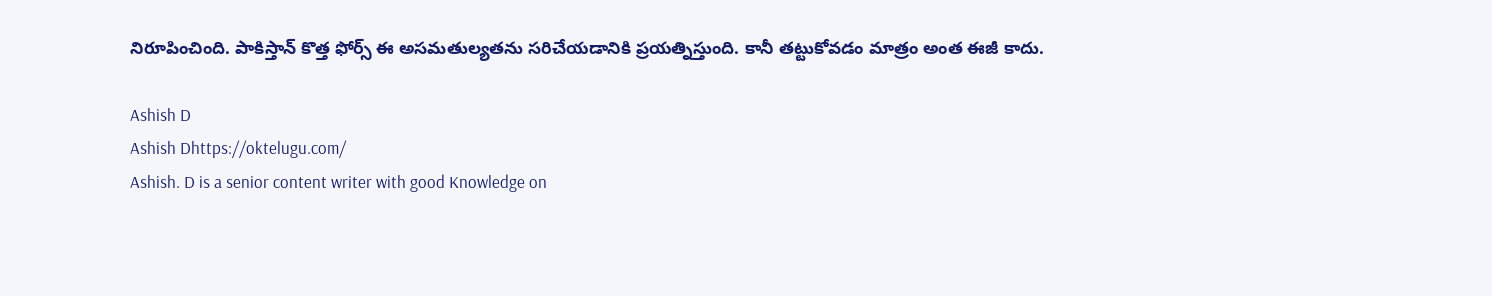నిరూపించింది. పాకిస్తాన్‌ కొత్త ఫోర్స్‌ ఈ అసమతుల్యతను సరిచేయడానికి ప్రయత్నిస్తుంది. కానీ తట్టుకోవడం మాత్రం అంత ఈజీ కాదు.

Ashish D
Ashish Dhttps://oktelugu.com/
Ashish. D is a senior content writer with good Knowledge on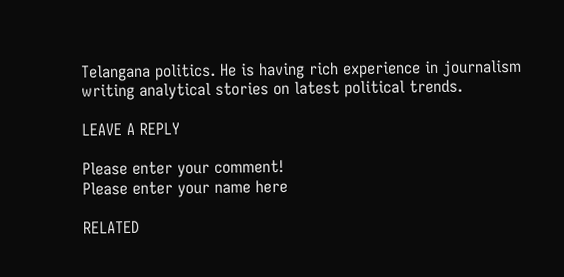Telangana politics. He is having rich experience in journalism writing analytical stories on latest political trends.

LEAVE A REPLY

Please enter your comment!
Please enter your name here

RELATED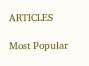ARTICLES

Most Popular